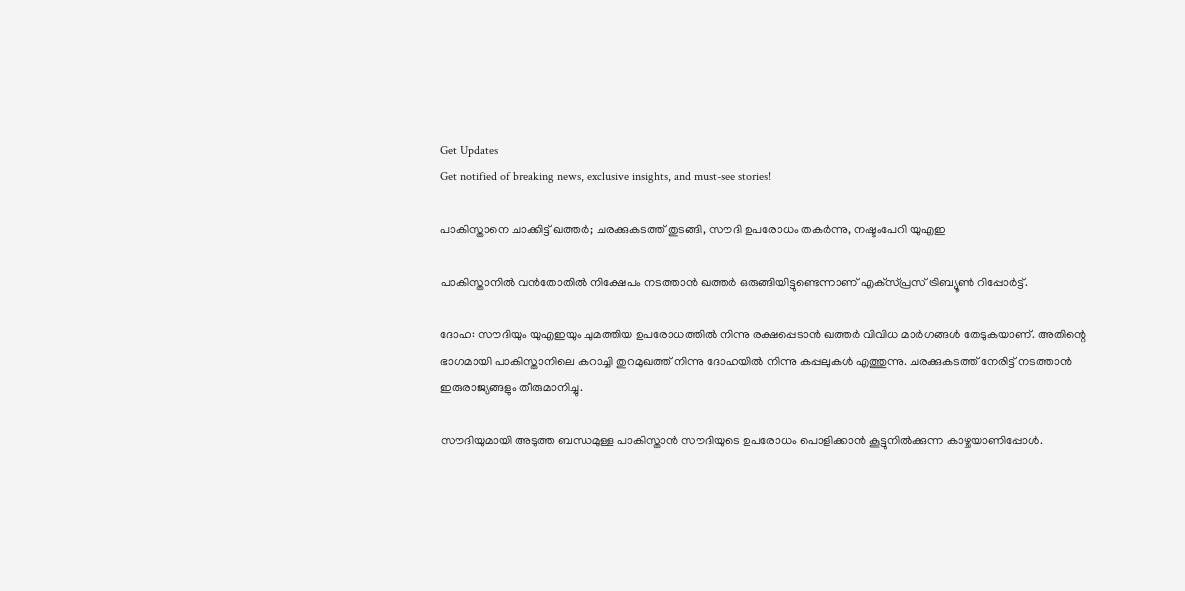Get Updates
Get notified of breaking news, exclusive insights, and must-see stories!

പാകിസ്താനെ ചാക്കിട്ട് ഖത്തര്‍; ചരക്കുകടത്ത് തുടങ്ങി, സൗദി ഉപരോധം തകര്‍ന്നു, നഷ്ടംപേറി യുഎഇ

പാകിസ്താനില്‍ വന്‍തോതില്‍ നിക്ഷേപം നടത്താന്‍ ഖത്തര്‍ ഒരുങ്ങിയിട്ടുണ്ടെന്നാണ് എക്‌സ്പ്രസ് ട്രിബ്യൂണ്‍ റിപ്പോര്‍ട്ട്.

ദോഹ: സൗദിയും യുഎഇയും ചുമത്തിയ ഉപരോധത്തില്‍ നിന്നു രക്ഷപ്പെടാന്‍ ഖത്തര്‍ വിവിധ മാര്‍ഗങ്ങള്‍ തേടുകയാണ്. അതിന്റെ ഭാഗമായി പാകിസ്താനിലെ കറാച്ചി തുറമുഖത്ത് നിന്നു ദോഹയില്‍ നിന്നു കപ്പലുകള്‍ എത്തുന്നു. ചരക്കുകടത്ത് നേരിട്ട് നടത്താന്‍ ഇരുരാജ്യങ്ങളും തീരുമാനിച്ചു.

സൗദിയുമായി അടുത്ത ബന്ധമുള്ള പാകിസ്താന്‍ സൗദിയുടെ ഉപരോധം പൊളിക്കാന്‍ കൂട്ടുനില്‍ക്കുന്ന കാഴ്ചയാണിപ്പോള്‍.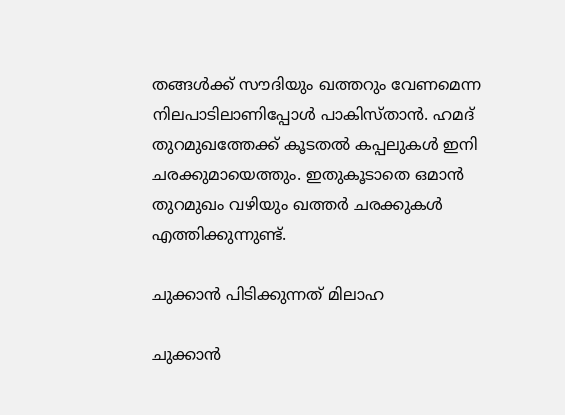തങ്ങള്‍ക്ക് സൗദിയും ഖത്തറും വേണമെന്ന നിലപാടിലാണിപ്പോള്‍ പാകിസ്താന്‍. ഹമദ് തുറമുഖത്തേക്ക് കൂടതല്‍ കപ്പലുകള്‍ ഇനി ചരക്കുമായെത്തും. ഇതുകൂടാതെ ഒമാന്‍ തുറമുഖം വഴിയും ഖത്തര്‍ ചരക്കുകള്‍ എത്തിക്കുന്നുണ്ട്.

ചുക്കാന്‍ പിടിക്കുന്നത് മിലാഹ

ചുക്കാന്‍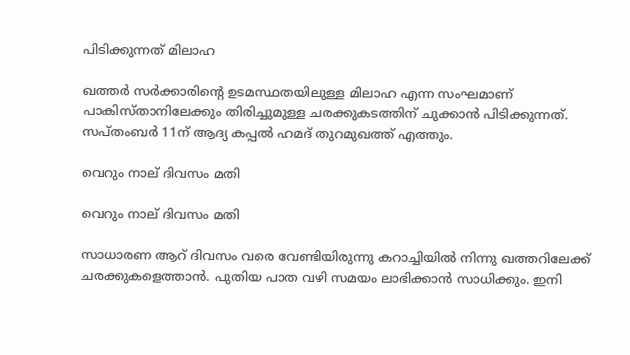പിടിക്കുന്നത് മിലാഹ

ഖത്തര്‍ സര്‍ക്കാരിന്റെ ഉടമസ്ഥതയിലുള്ള മിലാഹ എന്ന സംഘമാണ് പാകിസ്താനിലേക്കും തിരിച്ചുമുള്ള ചരക്കുകടത്തിന് ചുക്കാന്‍ പിടിക്കുന്നത്. സപ്തംബര്‍ 11ന് ആദ്യ കപ്പല്‍ ഹമദ് തുറമുഖത്ത് എത്തും.

വെറും നാല് ദിവസം മതി

വെറും നാല് ദിവസം മതി

സാധാരണ ആറ് ദിവസം വരെ വേണ്ടിയിരുന്നു കറാച്ചിയില്‍ നിന്നു ഖത്തറിലേക്ക് ചരക്കുകളെത്താന്‍. പുതിയ പാത വഴി സമയം ലാഭിക്കാന്‍ സാധിക്കും. ഇനി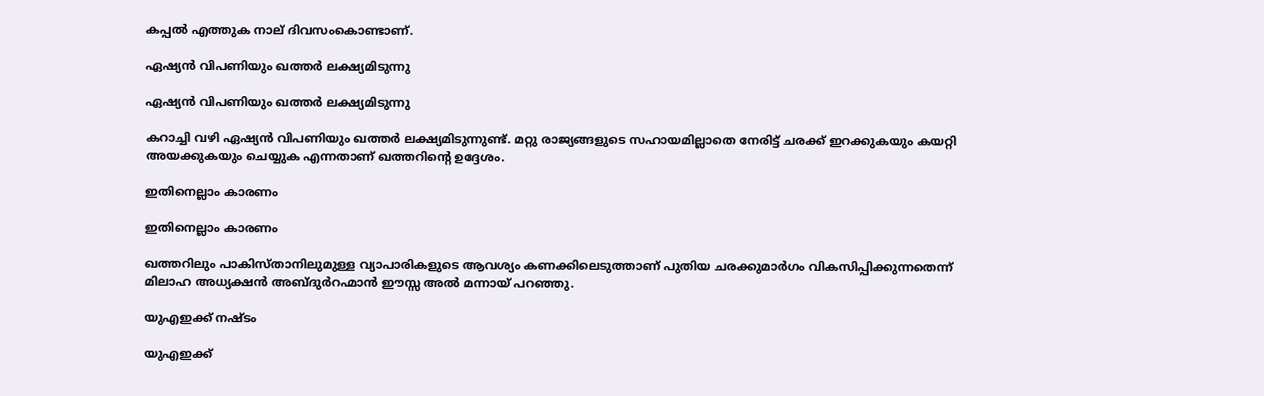കപ്പല്‍ എത്തുക നാല് ദിവസംകൊണ്ടാണ്.

ഏഷ്യന്‍ വിപണിയും ഖത്തര്‍ ലക്ഷ്യമിടുന്നു

ഏഷ്യന്‍ വിപണിയും ഖത്തര്‍ ലക്ഷ്യമിടുന്നു

കറാച്ചി വഴി ഏഷ്യന്‍ വിപണിയും ഖത്തര്‍ ലക്ഷ്യമിടുന്നുണ്ട്. മറ്റു രാജ്യങ്ങളുടെ സഹായമില്ലാതെ നേരിട്ട് ചരക്ക് ഇറക്കുകയും കയറ്റി അയക്കുകയും ചെയ്യുക എന്നതാണ് ഖത്തറിന്റെ ഉദ്ദേശം.

ഇതിനെല്ലാം കാരണം

ഇതിനെല്ലാം കാരണം

ഖത്തറിലും പാകിസ്താനിലുമുള്ള വ്യാപാരികളുടെ ആവശ്യം കണക്കിലെടുത്താണ് പുതിയ ചരക്കുമാര്‍ഗം വികസിപ്പിക്കുന്നതെന്ന് മിലാഹ അധ്യക്ഷന്‍ അബ്ദുര്‍റഹ്മാന്‍ ഈസ്സ അല്‍ മന്നായ് പറഞ്ഞു.

യുഎഇക്ക് നഷ്ടം

യുഎഇക്ക്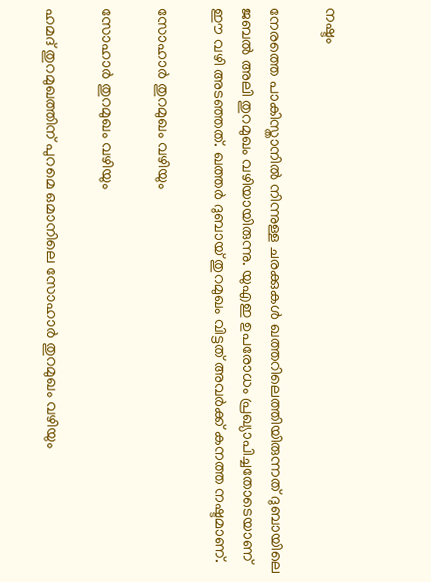നഷ്ടം

നേരത്തെ പാകിസ്താനില്‍ നിന്നുള്ള ചരക്കുകള്‍ ഖത്തറിലെത്തിയിരുന്നത് ദുബായിലെ ജബല്‍ അലി തുറമുഖം വഴിയായിരുന്നു. യുഎഇ ഉപരോധം പ്രഖ്യാപിച്ചതോടെയാണ് ഈ വഴി അടഞ്ഞത്. ഖത്തര്‍ ദുബായ് തുറമുഖം വിട്ടത് അവര്‍ക്ക് കനത്ത നഷ്ടമാണ്.

സോഹാര്‍ തുറമുഖം വഴിയും

സോഹാര്‍ തുറമുഖം വഴിയും

ഹമദ് തുറമുഖത്തിന് പുറമെ ഒമാനിലെ സോഹാര്‍ തുറമുഖം വഴിയും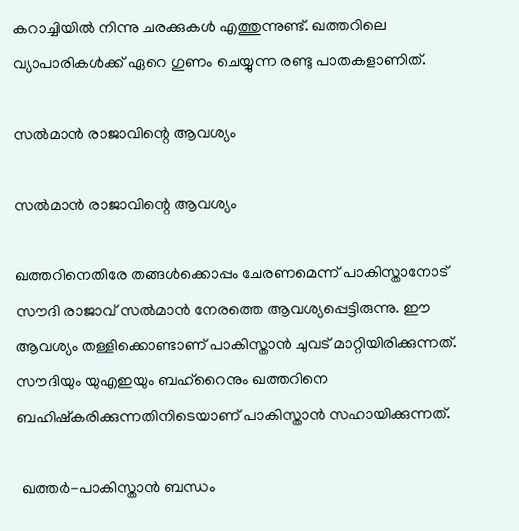കറാച്ചിയില്‍ നിന്നു ചരക്കുകള്‍ എത്തുന്നുണ്ട്. ഖത്തറിലെ വ്യാപാരികള്‍ക്ക് ഏറെ ഗുണം ചെയ്യുന്ന രണ്ടു പാതകളാണിത്.

സല്‍മാന്‍ രാജാവിന്റെ ആവശ്യം

സല്‍മാന്‍ രാജാവിന്റെ ആവശ്യം

ഖത്തറിനെതിരേ തങ്ങള്‍ക്കൊപ്പം ചേരണമെന്ന് പാകിസ്താനോട് സൗദി രാജാവ് സല്‍മാന്‍ നേരത്തെ ആവശ്യപ്പെട്ടിരുന്നു. ഈ ആവശ്യം തള്ളിക്കൊണ്ടാണ് പാകിസ്താന്‍ ചുവട് മാറ്റിയിരിക്കുന്നത്. സൗദിയും യുഎഇയും ബഹ്‌റൈനും ഖത്തറിനെ ബഹിഷ്‌കരിക്കുന്നതിനിടെയാണ് പാകിസ്താന്‍ സഹായിക്കുന്നത്.

 ഖത്തര്‍-പാകിസ്താന്‍ ബന്ധം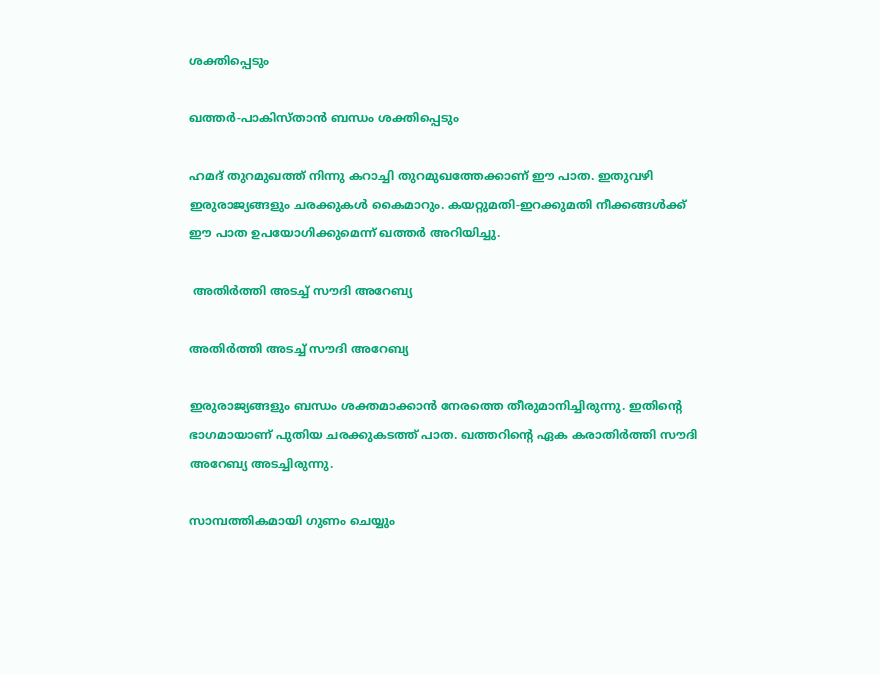ശക്തിപ്പെടും

ഖത്തര്‍-പാകിസ്താന്‍ ബന്ധം ശക്തിപ്പെടും

ഹമദ് തുറമുഖത്ത് നിന്നു കറാച്ചി തുറമുഖത്തേക്കാണ് ഈ പാത. ഇതുവഴി ഇരുരാജ്യങ്ങളും ചരക്കുകള്‍ കൈമാറും. കയറ്റുമതി-ഇറക്കുമതി നീക്കങ്ങള്‍ക്ക് ഈ പാത ഉപയോഗിക്കുമെന്ന് ഖത്തര്‍ അറിയിച്ചു.

 അതിര്‍ത്തി അടച്ച് സൗദി അറേബ്യ

അതിര്‍ത്തി അടച്ച് സൗദി അറേബ്യ

ഇരുരാജ്യങ്ങളും ബന്ധം ശക്തമാക്കാന്‍ നേരത്തെ തീരുമാനിച്ചിരുന്നു. ഇതിന്റെ ഭാഗമായാണ് പുതിയ ചരക്കുകടത്ത് പാത. ഖത്തറിന്റെ ഏക കരാതിര്‍ത്തി സൗദി അറേബ്യ അടച്ചിരുന്നു.

സാമ്പത്തികമായി ഗുണം ചെയ്യും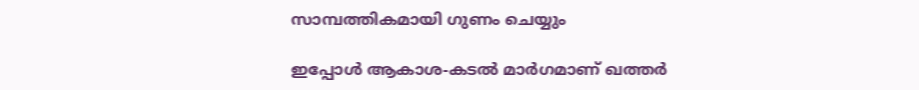സാമ്പത്തികമായി ഗുണം ചെയ്യും

ഇപ്പോള്‍ ആകാശ-കടല്‍ മാര്‍ഗമാണ് ഖത്തര്‍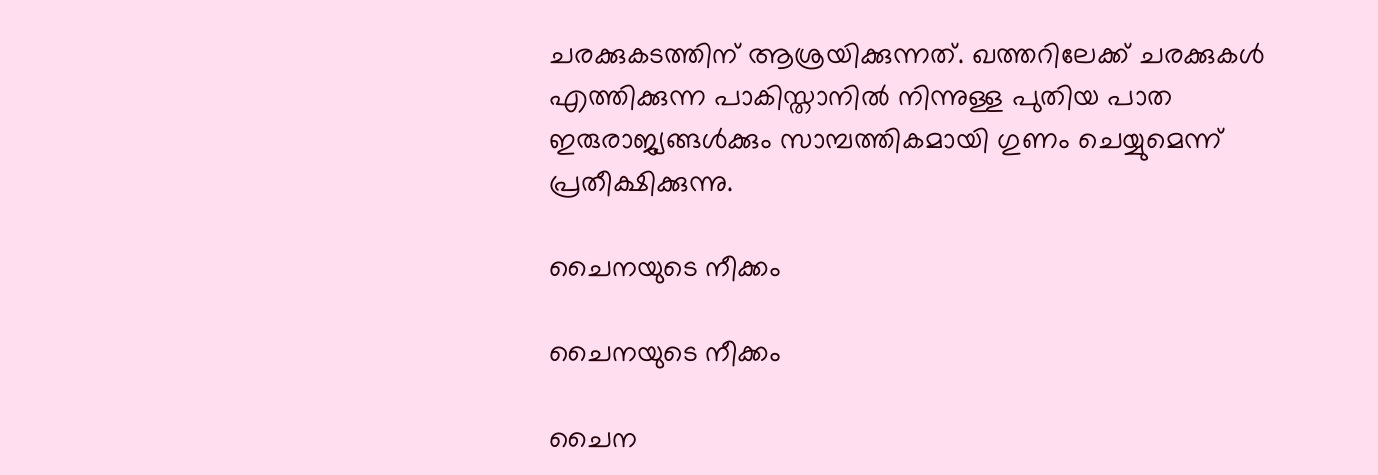ചരക്കുകടത്തിന് ആശ്രയിക്കുന്നത്. ഖത്തറിലേക്ക് ചരക്കുകള്‍ എത്തിക്കുന്ന പാകിസ്താനില്‍ നിന്നുള്ള പുതിയ പാത ഇരുരാജ്യങ്ങള്‍ക്കും സാമ്പത്തികമായി ഗുണം ചെയ്യുമെന്ന് പ്രതീക്ഷിക്കുന്നു.

ചൈനയുടെ നീക്കം

ചൈനയുടെ നീക്കം

ചൈന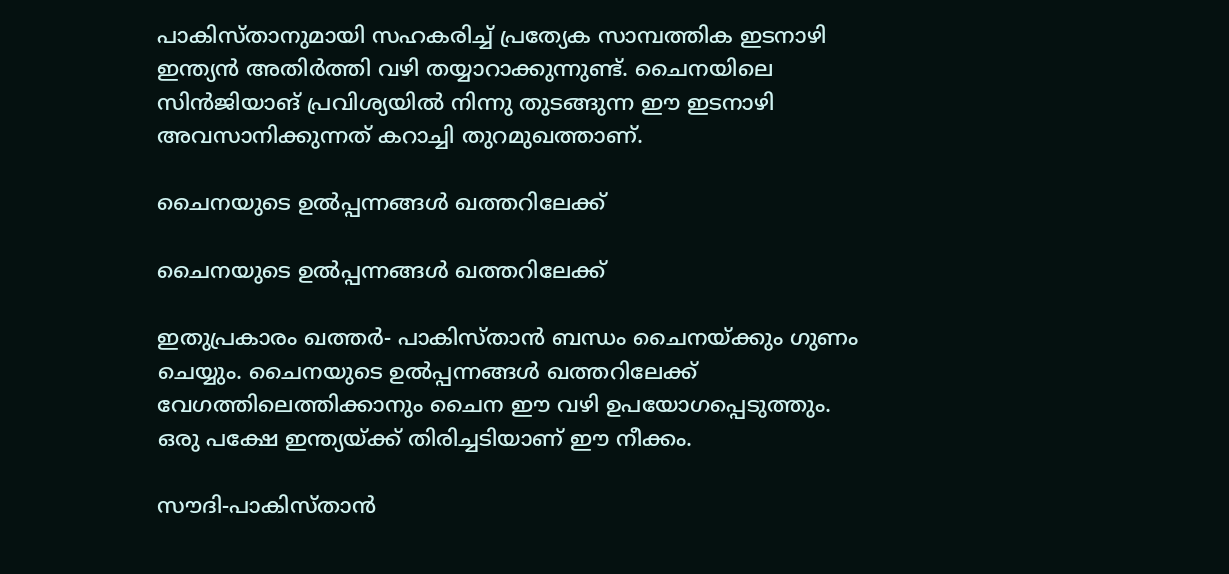പാകിസ്താനുമായി സഹകരിച്ച് പ്രത്യേക സാമ്പത്തിക ഇടനാഴി ഇന്ത്യന്‍ അതിര്‍ത്തി വഴി തയ്യാറാക്കുന്നുണ്ട്. ചൈനയിലെ സിന്‍ജിയാങ് പ്രവിശ്യയില്‍ നിന്നു തുടങ്ങുന്ന ഈ ഇടനാഴി അവസാനിക്കുന്നത് കറാച്ചി തുറമുഖത്താണ്.

ചൈനയുടെ ഉല്‍പ്പന്നങ്ങള്‍ ഖത്തറിലേക്ക്

ചൈനയുടെ ഉല്‍പ്പന്നങ്ങള്‍ ഖത്തറിലേക്ക്

ഇതുപ്രകാരം ഖത്തര്‍- പാകിസ്താന്‍ ബന്ധം ചൈനയ്ക്കും ഗുണം ചെയ്യും. ചൈനയുടെ ഉല്‍പ്പന്നങ്ങള്‍ ഖത്തറിലേക്ക് വേഗത്തിലെത്തിക്കാനും ചൈന ഈ വഴി ഉപയോഗപ്പെടുത്തും. ഒരു പക്ഷേ ഇന്ത്യയ്ക്ക് തിരിച്ചടിയാണ് ഈ നീക്കം.

സൗദി-പാകിസ്താന്‍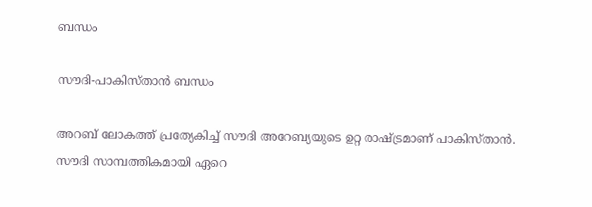ബന്ധം

സൗദി-പാകിസ്താന്‍ ബന്ധം

അറബ് ലോകത്ത് പ്രത്യേകിച്ച് സൗദി അറേബ്യയുടെ ഉറ്റ രാഷ്ട്രമാണ് പാകിസ്താന്‍. സൗദി സാമ്പത്തികമായി ഏറെ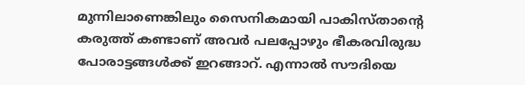മുന്നിലാണെങ്കിലും സൈനികമായി പാകിസ്താന്റെ കരുത്ത് കണ്ടാണ് അവര്‍ പലപ്പോഴും ഭീകരവിരുദ്ധ പോരാട്ടങ്ങള്‍ക്ക് ഇറങ്ങാറ്. എന്നാല്‍ സൗദിയെ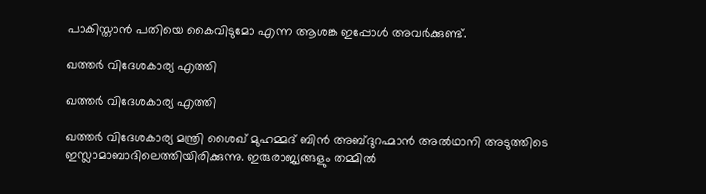പാകിസ്താന്‍ പതിയെ കൈവിടുമോ എന്ന ആശങ്ക ഇപ്പോള്‍ അവര്‍ക്കുണ്ട്.

ഖത്തര്‍ വിദേശകാര്യ എത്തി

ഖത്തര്‍ വിദേശകാര്യ എത്തി

ഖത്തര്‍ വിദേശകാര്യ മന്ത്രി ശൈഖ് മുഹമ്മദ് ബിന്‍ അബ്ദുറഹ്മാന്‍ അല്‍ഥാനി അടുത്തിടെ ഇസ്ലാമാബാദിലെത്തിയിരിക്കുന്നു. ഇരുരാജ്യങ്ങളും തമ്മില്‍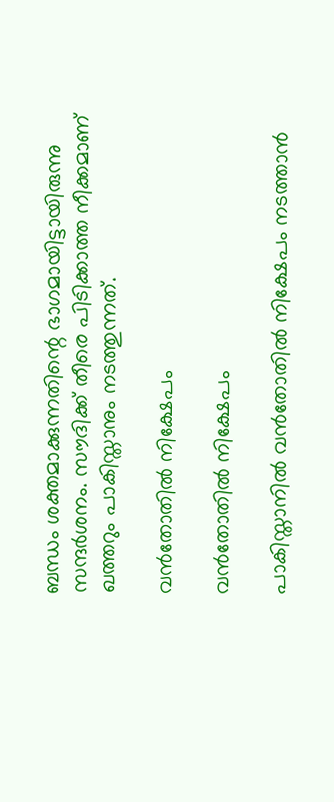ബന്ധം ശക്തമാക്കുന്നതിന്റെ ഭാഗമായിട്ടായിരുന്നു സന്ദര്‍ശനം. സൗദിക്ക് തീരെ പിടിക്കാത്ത നീക്കമാണ് ഖത്തറും പാകിസ്താനും നടത്തുന്നത്.

വന്‍തോതില്‍ നിക്ഷേപം

വന്‍തോതില്‍ നിക്ഷേപം

പാകിസ്താനില്‍ വന്‍തോതില്‍ നിക്ഷേപം നടത്താന്‍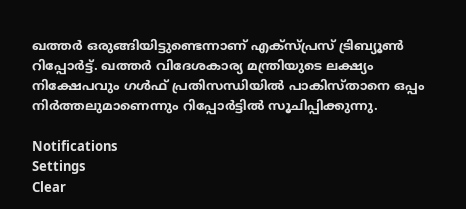ഖത്തര്‍ ഒരുങ്ങിയിട്ടുണ്ടെന്നാണ് എക്‌സ്പ്രസ് ട്രിബ്യൂണ്‍ റിപ്പോര്‍ട്ട്. ഖത്തര്‍ വിദേശകാര്യ മന്ത്രിയുടെ ലക്ഷ്യം നിക്ഷേപവും ഗള്‍ഫ് പ്രതിസന്ധിയില്‍ പാകിസ്താനെ ഒപ്പം നിര്‍ത്തലുമാണെന്നും റിപ്പോര്‍ട്ടില്‍ സൂചിപ്പിക്കുന്നു.

Notifications
Settings
Clear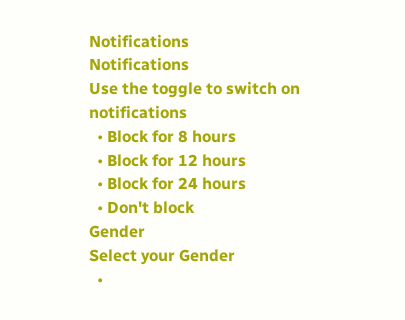Notifications
Notifications
Use the toggle to switch on notifications
  • Block for 8 hours
  • Block for 12 hours
  • Block for 24 hours
  • Don't block
Gender
Select your Gender
  •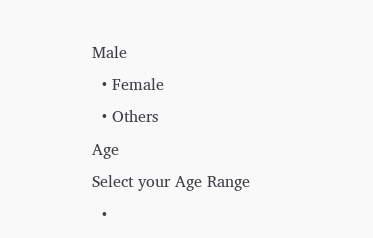Male
  • Female
  • Others
Age
Select your Age Range
  •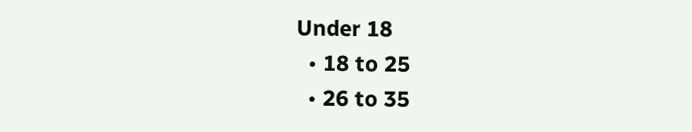Under 18
  • 18 to 25
  • 26 to 35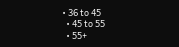• 36 to 45
  • 45 to 55
  • 55+